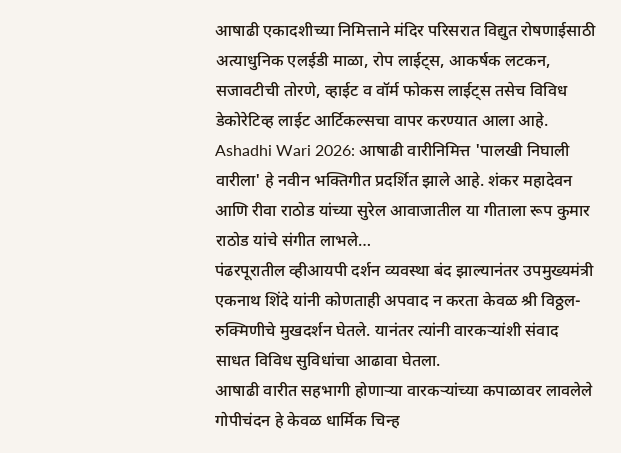आषाढी एकादशीच्या निमित्ताने मंदिर परिसरात विद्युत रोषणाईसाठी अत्याधुनिक एलईडी माळा, रोप लाईट्स, आकर्षक लटकन, सजावटीची तोरणे, व्हाईट व वॉर्म फोकस लाईट्स तसेच विविध डेकोरेटिव्ह लाईट आर्टिकल्सचा वापर करण्यात आला आहे.
Ashadhi Wari 2026: आषाढी वारीनिमित्त 'पालखी निघाली वारीला' हे नवीन भक्तिगीत प्रदर्शित झाले आहे. शंकर महादेवन आणि रीवा राठोड यांच्या सुरेल आवाजातील या गीताला रूप कुमार राठोड यांचे संगीत लाभले…
पंढरपूरातील व्हीआयपी दर्शन व्यवस्था बंद झाल्यानंतर उपमुख्यमंत्री एकनाथ शिंदे यांनी कोणताही अपवाद न करता केवळ श्री विठ्ठल-रुक्मिणीचे मुखदर्शन घेतले. यानंतर त्यांनी वारकऱ्यांशी संवाद साधत विविध सुविधांचा आढावा घेतला.
आषाढी वारीत सहभागी होणाऱ्या वारकऱ्यांच्या कपाळावर लावलेले गोपीचंदन हे केवळ धार्मिक चिन्ह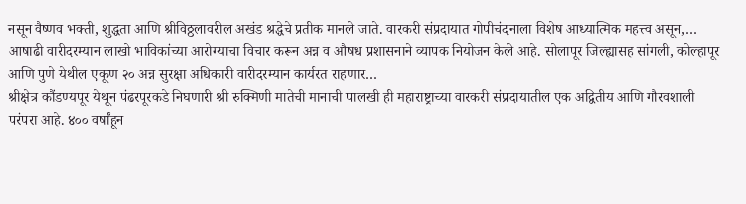नसून वैष्णव भक्ती, शुद्धता आणि श्रीविठ्ठलावरील अखंड श्रद्धेचे प्रतीक मानले जाते. वारकरी संप्रदायात गोपीचंदनाला विशेष आध्यात्मिक महत्त्व असून,…
आषाढी वारीदरम्यान लाखो भाविकांच्या आरोग्याचा विचार करून अन्न व औषध प्रशासनाने व्यापक नियोजन केले आहे. सोलापूर जिल्ह्यासह सांगली, कोल्हापूर आणि पुणे येथील एकूण २० अन्न सुरक्षा अधिकारी वारीदरम्यान कार्यरत राहणार…
श्रीक्षेत्र कौंडण्यपूर येथून पंढरपूरकडे निघणारी श्री रुक्मिणी मातेची मानाची पालखी ही महाराष्ट्राच्या वारकरी संप्रदायातील एक अद्वितीय आणि गौरवशाली परंपरा आहे. ४०० वर्षांहून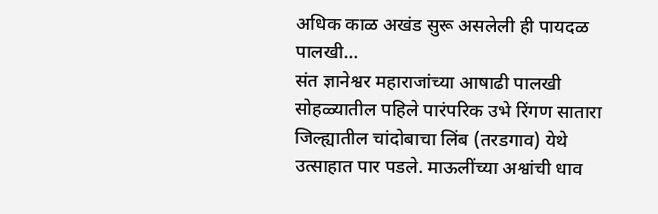अधिक काळ अखंड सुरू असलेली ही पायदळ पालखी…
संत ज्ञानेश्वर महाराजांच्या आषाढी पालखी सोहळ्यातील पहिले पारंपरिक उभे रिंगण सातारा जिल्ह्यातील चांदोबाचा लिंब (तरडगाव) येथे उत्साहात पार पडले. माऊलींच्या अश्वांची धाव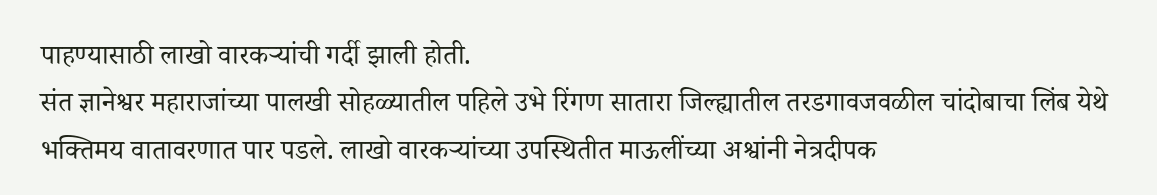पाहण्यासाठी लाखो वारकऱ्यांची गर्दी झाली होती.
संत ज्ञानेश्वर महाराजांच्या पालखी सोहळ्यातील पहिले उभे रिंगण सातारा जिल्ह्यातील तरडगावजवळील चांदोबाचा लिंब येथे भक्तिमय वातावरणात पार पडले. लाखो वारकऱ्यांच्या उपस्थितीत माऊलींच्या अश्वांनी नेत्रदीपक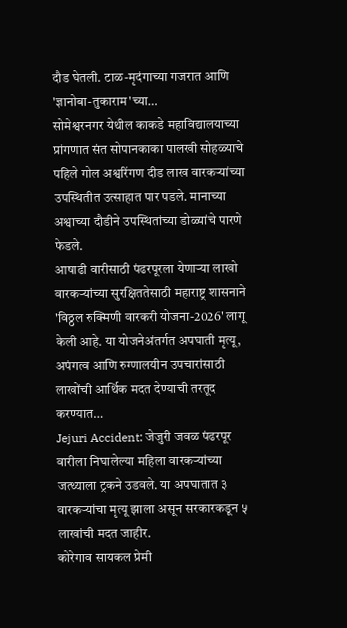दौड घेतली. टाळ-मृदंगाच्या गजरात आणि 'ज्ञानोबा-तुकाराम'च्या…
सोमेश्वरनगर येथील काकडे महाविद्यालयाच्या प्रांगणात संत सोपानकाका पालखी सोहळ्याचे पहिले गोल अश्वरिंगण दीड लाख वारकऱ्यांच्या उपस्थितीत उत्साहात पार पडले. मानाच्या अश्वाच्या दौडीने उपस्थितांच्या डोळ्यांचे पारणे फेडले.
आषाढी वारीसाठी पंढरपूरला येणाऱ्या लाखो वारकऱ्यांच्या सुरक्षिततेसाठी महाराष्ट्र शासनाने 'विठ्ठल रुक्मिणी वारकरी योजना-2026' लागू केली आहे. या योजनेअंतर्गत अपघाती मृत्यू, अपंगत्व आणि रुग्णालयीन उपचारांसाठी लाखोंची आर्थिक मदत देण्याची तरतूद करण्यात…
Jejuri Accident: जेजुरी जवळ पंढरपूर वारीला निघालेल्या महिला वारकऱ्यांच्या जत्थ्याला ट्रकने उडवले. या अपघातात ३ वारकऱ्यांचा मृत्यू झाला असून सरकारकडून ५ लाखांची मदत जाहीर.
कोरेगाव सायकल प्रेमी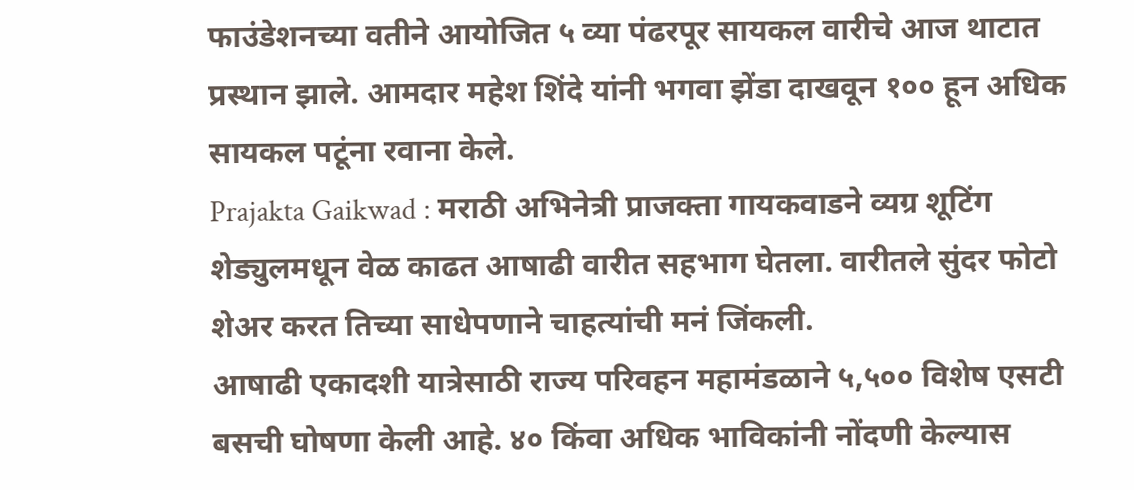फाउंडेशनच्या वतीने आयोजित ५ व्या पंढरपूर सायकल वारीचे आज थाटात प्रस्थान झाले. आमदार महेश शिंदे यांनी भगवा झेंडा दाखवून १०० हून अधिक सायकल पटूंना रवाना केले.
Prajakta Gaikwad : मराठी अभिनेत्री प्राजक्ता गायकवाडने व्यग्र शूटिंग शेड्युलमधून वेळ काढत आषाढी वारीत सहभाग घेतला. वारीतले सुंदर फोटो शेअर करत तिच्या साधेपणाने चाहत्यांची मनं जिंकली.
आषाढी एकादशी यात्रेसाठी राज्य परिवहन महामंडळाने ५,५०० विशेष एसटी बसची घोषणा केली आहे. ४० किंवा अधिक भाविकांनी नोंदणी केल्यास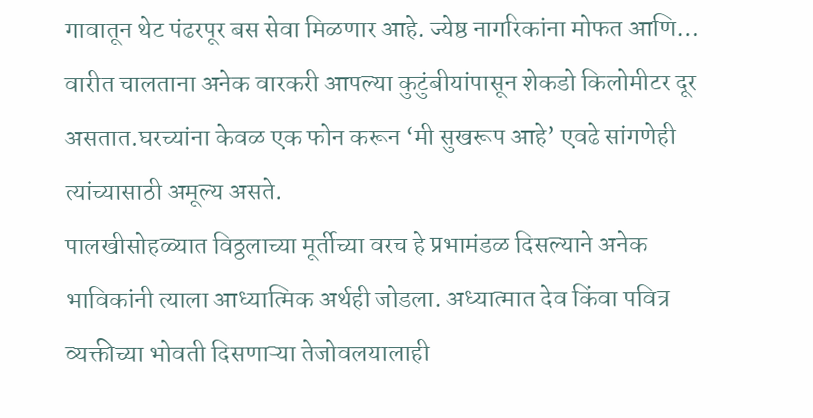गावातून थेट पंढरपूर बस सेवा मिळणार आहे. ज्येष्ठ नागरिकांना मोफत आणि…
वारीत चालताना अनेक वारकरी आपल्या कुटुंबीयांपासून शेकडो किलोमीटर दूर असतात.घरच्यांना केवळ एक फोन करून ‘मी सुखरूप आहे’ एवढे सांगणेही त्यांच्यासाठी अमूल्य असते.
पालखीसोहळ्यात विठ्ठलाच्या मूर्तीच्या वरच हे प्रभामंडळ दिसल्याने अनेक भाविकांनी त्याला आध्यात्मिक अर्थही जोडला. अध्यात्मात देव किंवा पवित्र व्यक्तीच्या भोवती दिसणाऱ्या तेजोवलयालाही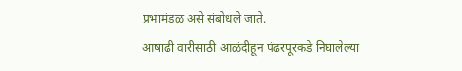प्रभामंडळ असे संबोधले जाते.
आषाढी वारीसाठी आळंदीहून पंढरपूरकडे निघालेल्या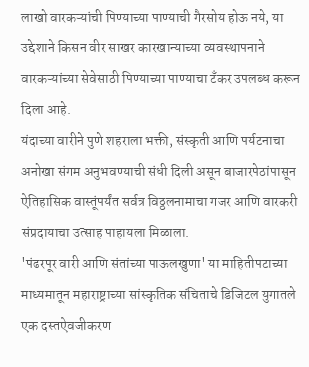लाखो वारकऱ्यांची पिण्याच्या पाण्याची गैरसोय होऊ नये, या उद्देशाने किसन वीर साखर कारखान्याच्या व्यवस्थापनाने वारकऱ्यांच्या सेवेसाठी पिण्याच्या पाण्याचा टँकर उपलब्ध करून दिला आहे.
यंदाच्या वारीने पुणे शहराला भक्ती, संस्कृती आणि पर्यटनाचा अनोखा संगम अनुभवण्याची संधी दिली असून बाजारपेठांपासून ऐतिहासिक वास्तूंपर्यंत सर्वत्र विठ्ठलनामाचा गजर आणि वारकरी संप्रदायाचा उत्साह पाहायला मिळाला.
'पंढरपूर वारी आणि संतांच्या पाऊलखुणा' या माहितीपटाच्या माध्यमातून महाराष्ट्राच्या सांस्कृतिक संचिताचे डिजिटल युगातले एक दस्तऐवजीकरण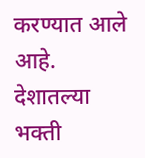करण्यात आले आहे. देशातल्या भक्ती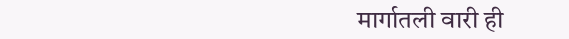मार्गातली वारी ही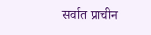सर्वात प्राचीन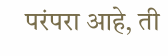परंपरा आहे, ती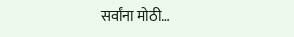सर्वांना मोठी…